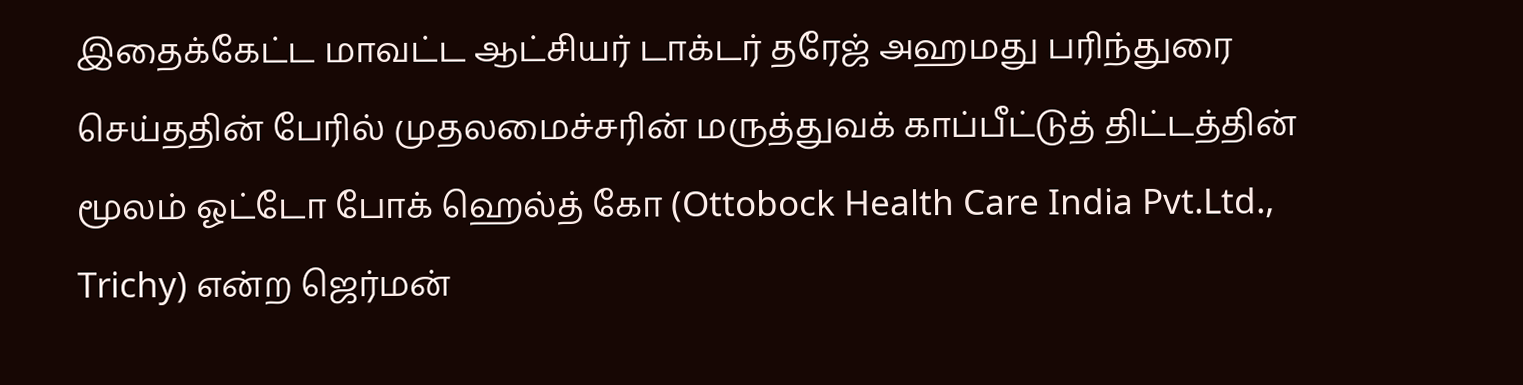இதைக்கேட்ட மாவட்ட ஆட்சியர் டாக்டர் தரேஜ் அஹமது பரிந்துரை செய்ததின் பேரில் முதலமைச்சரின் மருத்துவக் காப்பீட்டுத் திட்டத்தின் மூலம் ஓட்டோ போக் ஹெல்த் கோ (Ottobock Health Care India Pvt.Ltd., Trichy) என்ற ஜெர்மன்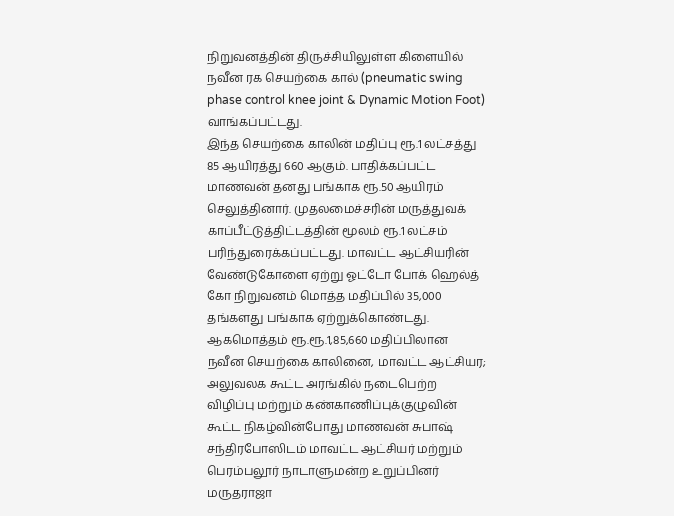நிறுவனத்தின் திருச்சியிலுள்ள கிளையில் நவீன ரக செயற்கை கால் (pneumatic swing phase control knee joint & Dynamic Motion Foot) வாங்கப்பட்டது.
இந்த செயற்கை காலின் மதிப்பு ரூ.1 லட்சத்து 85 ஆயிரத்து 660 ஆகும். பாதிக்கப்பட்ட மாணவன் தனது பங்காக ரூ.50 ஆயிரம் செலுத்தினார். முதலமைச்சரின் மருத்துவக் காப்பீட்டுத்திட்டத்தின் மூலம் ரூ.1 லட்சம் பரிந்துரைக்கப்பட்டது. மாவட்ட ஆட்சியரின் வேண்டுகோளை ஏற்று ஓட்டோ போக் ஹெல்த் கோ நிறுவனம் மொத்த மதிப்பில் 35,000 தங்களது பங்காக ஏற்றுக்கொண்டது. ஆகமொத்தம் ரூ.ரூ.1,85,660 மதிப்பிலான நவீன செயற்கை காலினை, மாவட்ட ஆட்சியர; அலுவலக கூட்ட அரங்கில் நடைபெற்ற விழிப்பு மற்றும் கண்காணிப்புக்குழுவின் கூட்ட நிகழ்வின்போது மாணவன் சுபாஷ் சந்திரபோஸிடம் மாவட்ட ஆட்சியர் மற்றும் பெரம்பலூர் நாடாளுமன்ற உறுப்பினர் மருதராஜா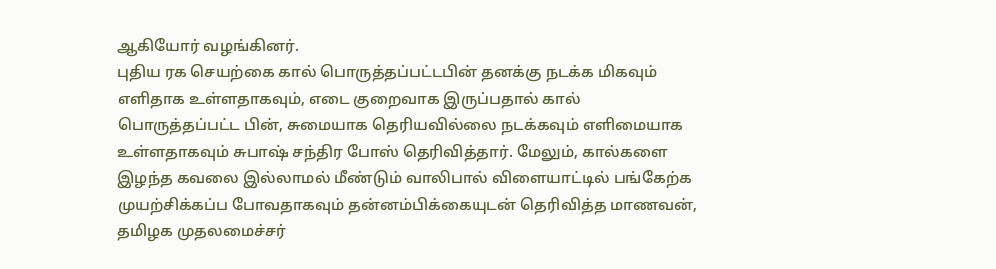ஆகியோர் வழங்கினர்.
புதிய ரக செயற்கை கால் பொருத்தப்பட்டபின் தனக்கு நடக்க மிகவும் எளிதாக உள்ளதாகவும், எடை குறைவாக இருப்பதால் கால் பொருத்தப்பட்ட பின், சுமையாக தெரியவில்லை நடக்கவும் எளிமையாக உள்ளதாகவும் சுபாஷ் சந்திர போஸ் தெரிவித்தார். மேலும், கால்களை இழந்த கவலை இல்லாமல் மீண்டும் வாலிபால் விளையாட்டில் பங்கேற்க முயற்சிக்கப்ப போவதாகவும் தன்னம்பிக்கையுடன் தெரிவித்த மாணவன், தமிழக முதலமைச்சர்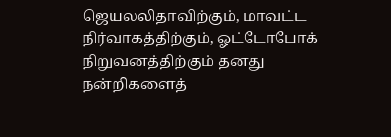ஜெயலலிதாவிற்கும், மாவட்ட நிர்வாகத்திற்கும், ஓட்டோபோக் நிறுவனத்திற்கும் தனது நன்றிகளைத்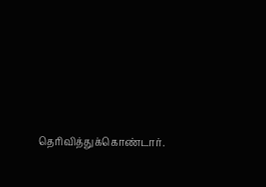தெரிவித்துக்கொண்டார்.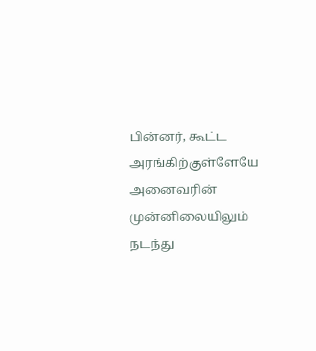பின்னர், கூட்ட அரங்கிற்குள்ளேயே அனைவரின் முன்னிலையிலும் நடந்து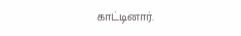காட்டினார்.